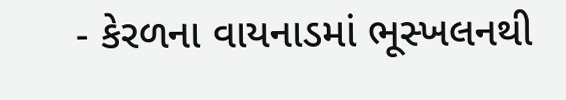- કેરળના વાયનાડમાં ભૂસ્ખલનથી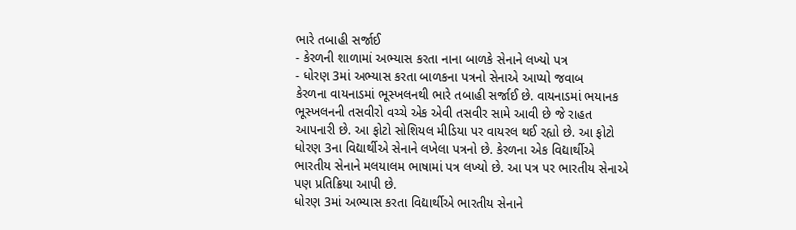ભારે તબાહી સર્જાઈ
- કેરળની શાળામાં અભ્યાસ કરતા નાના બાળકે સેનાને લખ્યો પત્ર
- ધોરણ 3માં અભ્યાસ કરતા બાળકના પત્રનો સેનાએ આપ્યો જવાબ
કેરળના વાયનાડમાં ભૂસ્ખલનથી ભારે તબાહી સર્જાઈ છે. વાયનાડમાં ભયાનક ભૂસ્ખલનની તસવીરો વચ્ચે એક એવી તસવીર સામે આવી છે જે રાહત આપનારી છે. આ ફોટો સોશિયલ મીડિયા પર વાયરલ થઈ રહ્યો છે. આ ફોટો ધોરણ 3ના વિદ્યાર્થીએ સેનાને લખેલા પત્રનો છે. કેરળના એક વિદ્યાર્થીએ ભારતીય સેનાને મલયાલમ ભાષામાં પત્ર લખ્યો છે. આ પત્ર પર ભારતીય સેનાએ પણ પ્રતિક્રિયા આપી છે.
ધોરણ 3માં અભ્યાસ કરતા વિદ્યાર્થીએ ભારતીય સેનાને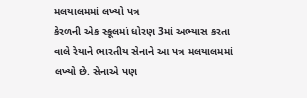મલયાલમમાં લખ્યો પત્ર
કેરળની એક સ્કૂલમાં ધોરણ 3માં અભ્યાસ કરતા વાલે રેયાને ભારતીય સેનાને આ પત્ર મલયાલમમાં લખ્યો છે. સેનાએ પણ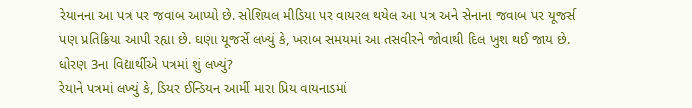રેયાનના આ પત્ર પર જવાબ આપ્યો છે. સોશિયલ મીડિયા પર વાયરલ થયેલ આ પત્ર અને સેનાના જવાબ પર યૂજર્સ પણ પ્રતિક્રિયા આપી રહ્યા છે. ઘણા યૂજર્સે લખ્યું કે, ખરાબ સમયમાં આ તસવીરને જોવાથી દિલ ખુશ થઈ જાય છે.
ધોરણ 3ના વિદ્યાર્થીએ પત્રમાં શું લખ્યું?
રેયાને પત્રમાં લખ્યું કે, ડિયર ઈન્ડિયન આર્મી મારા પ્રિય વાયનાડમાં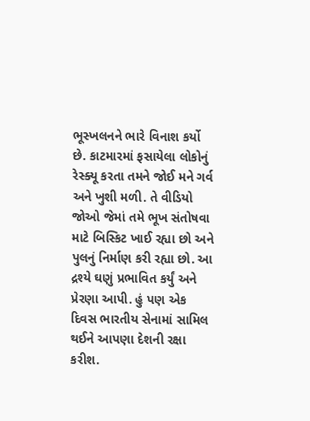ભૂસ્ખલનને ભારે વિનાશ કર્યો છે. કાટમારમાં ફસાયેલા લોકોનું રેસ્ક્યૂ કરતા તમને જોઈ મને ગર્વ અને ખુશી મળી. તે વીડિયો જોઓ જેમાં તમે ભૂખ સંતોષવા માટે બિસ્કિટ ખાઈ રહ્યા છો અને પુલનું નિર્માણ કરી રહ્યા છો. આ દ્રશ્યે ઘણું પ્રભાવિત કર્યું અને પ્રેરણા આપી. હું પણ એક દિવસ ભારતીય સેનામાં સામિલ થઈને આપણા દેશની રક્ષા કરીશ.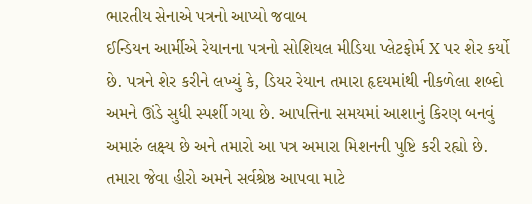ભારતીય સેનાએ પત્રનો આપ્યો જવાબ
ઈન્ડિયન આર્મીએ રેયાનના પત્રનો સોશિયલ મીડિયા પ્લેટફોર્મ X પર શેર કર્યો છે. પત્રને શેર કરીને લખ્યું કે, ડિયર રેયાન તમારા હૃદયમાંથી નીકળેલા શબ્દો અમને ઊંડે સુધી સ્પર્શી ગયા છે. આપત્તિના સમયમાં આશાનું કિરણ બનવું અમારું લક્ષ્ય છે અને તમારો આ પત્ર અમારા મિશનની પુષ્ટિ કરી રહ્યો છે. તમારા જેવા હીરો અમને સર્વશ્રેષ્ઠ આપવા માટે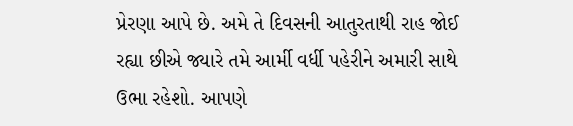પ્રેરણા આપે છે. અમે તે દિવસની આતુરતાથી રાહ જોઈ રહ્યા છીએ જ્યારે તમે આર્મી વર્ધી પહેરીને અમારી સાથે ઉભા રહેશો. આપણે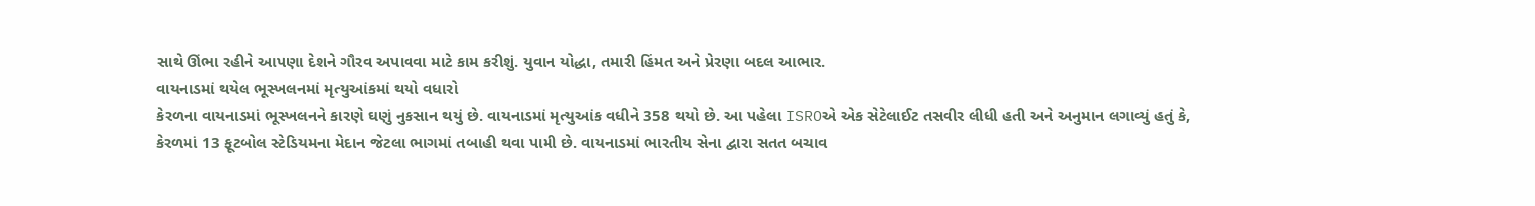સાથે ઊંભા રહીને આપણા દેશને ગૌરવ અપાવવા માટે કામ કરીશું. યુવાન યોદ્ધા, તમારી હિંમત અને પ્રેરણા બદલ આભાર.
વાયનાડમાં થયેલ ભૂસ્ખલનમાં મૃત્યુઆંકમાં થયો વધારો
કેરળના વાયનાડમાં ભૂસ્ખલનને કારણે ઘણું નુકસાન થયું છે. વાયનાડમાં મૃત્યુઆંક વધીને 358 થયો છે. આ પહેલા ISROએ એક સેટેલાઈટ તસવીર લીધી હતી અને અનુમાન લગાવ્યું હતું કે, કેરળમાં 13 ફૂટબોલ સ્ટેડિયમના મેદાન જેટલા ભાગમાં તબાહી થવા પામી છે. વાયનાડમાં ભારતીય સેના દ્વારા સતત બચાવ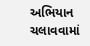અભિયાન ચલાવવામાં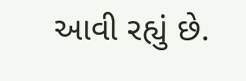આવી રહ્યું છે.